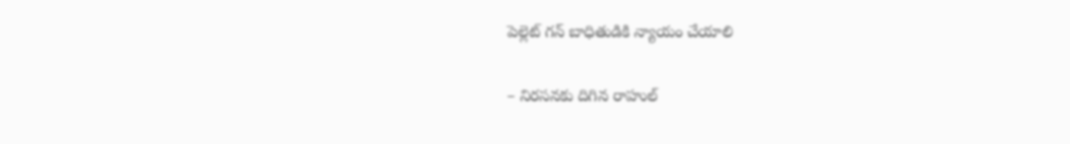పెల్లెట్ గన్ బాధితుడికి న్యాయం చేయాలి

– నిరసనకు దిగిన రాహుల్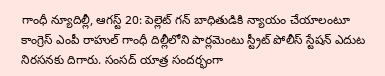గాంధీ న్యూదిల్లీ, ఆగస్ట్ 20: పెల్లెట్ గన్ బాధితుడికి న్యాయం చేయాలంటూ కాంగ్రెస్ ఎంపీ రాహుల్ గాంధీ దిల్లీలోని పార్లమెంటు స్ట్రీట్ పోలీస్ స్టేషన్ ఎదుట నిరసనకు దిగారు. సంసద్ యాత్ర సందర్భంగా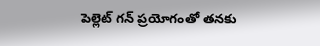పెల్లెట్ గన్ ప్రయోగంతో తనకు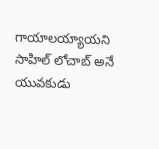గాయాలయ్యాయని సాహిల్ లోచాబ్ అనే యువకుడు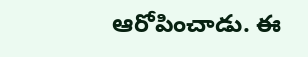ఆరోపించాడు. ఈ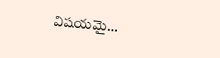విషయమై…